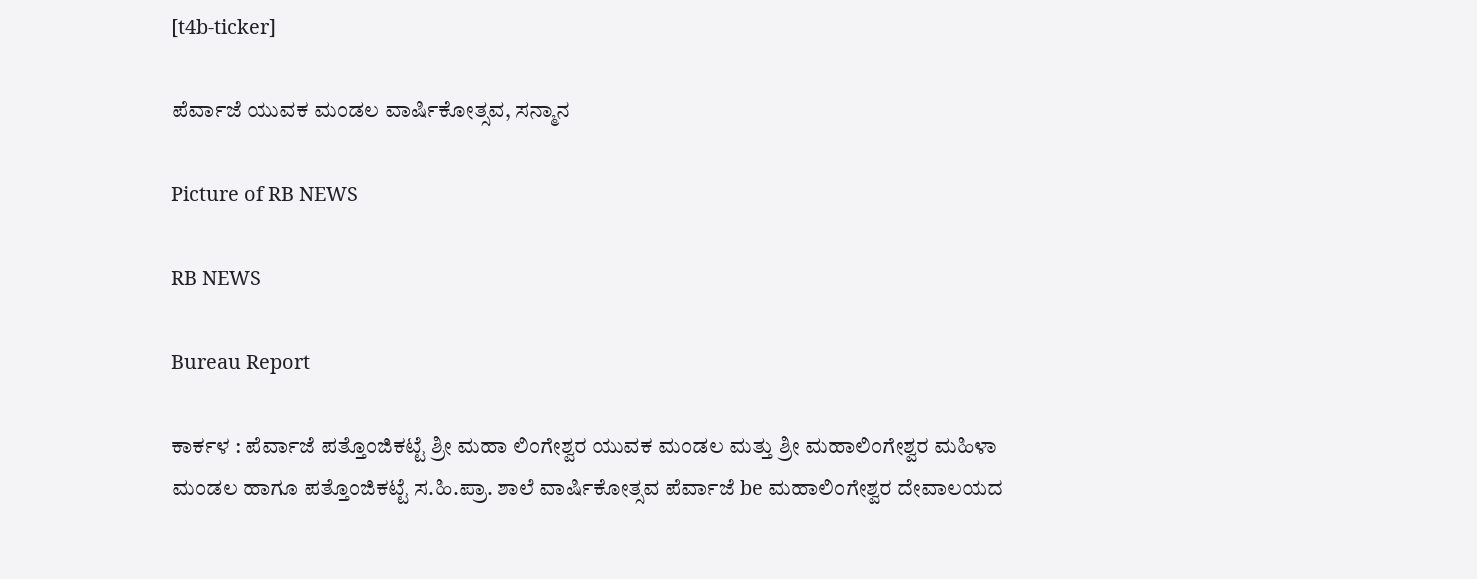[t4b-ticker]

ಪೆರ್ವಾಜೆ ಯುವಕ ಮಂಡಲ ವಾರ್ಷಿಕೋತ್ಸವ, ಸನ್ಮಾನ

Picture of RB NEWS

RB NEWS

Bureau Report

ಕಾರ್ಕಳ : ಪೆರ್ವಾಜೆ ಪತ್ತೊಂಜಿಕಟ್ಟೆ ಶ್ರೀ ಮಹಾ ಲಿಂಗೇಶ್ವರ ಯುವಕ ಮಂಡಲ ಮತ್ತು ಶ್ರೀ ಮಹಾಲಿಂಗೇಶ್ವರ ಮಹಿಳಾ ಮಂಡಲ ಹಾಗೂ ಪತ್ತೊಂಜಿಕಟ್ಟೆ ಸ.ಹಿ.ಪ್ರಾ. ಶಾಲೆ ವಾರ್ಷಿಕೋತ್ಸವ ಪೆರ್ವಾಜೆ be ಮಹಾಲಿಂಗೇಶ್ವರ ದೇವಾಲಯದ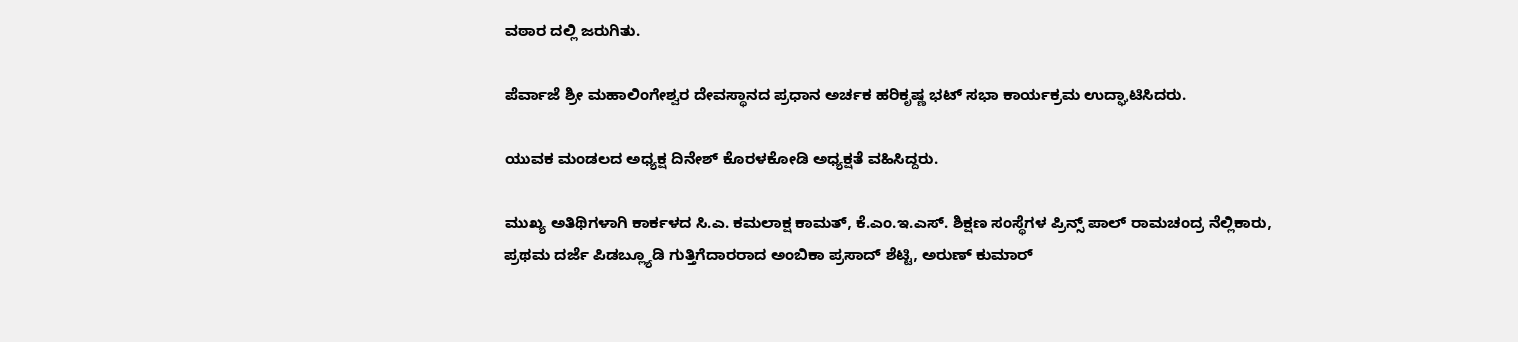ವಠಾರ ದಲ್ಲಿ ಜರುಗಿತು.

ಪೆರ್ವಾಜೆ ಶ್ರೀ ಮಹಾಲಿಂಗೇಶ್ವರ ದೇವಸ್ಥಾನದ ಪ್ರಧಾನ ಅರ್ಚಕ ಹರಿಕೃಷ್ಣ ಭಟ್ ಸಭಾ ಕಾರ್ಯಕ್ರಮ ಉದ್ಘಾಟಿಸಿದರು.

ಯುವಕ ಮಂಡಲದ ಅಧ್ಯಕ್ಷ ದಿನೇಶ್ ಕೊರಳಕೋಡಿ ಅಧ್ಯಕ್ಷತೆ ವಹಿಸಿದ್ದರು.

ಮುಖ್ಯ ಅತಿಥಿಗಳಾಗಿ ಕಾರ್ಕಳದ ಸಿ.ಎ. ಕಮಲಾಕ್ಷ ಕಾಮತ್, ಕೆ.ಎಂ.ಇ.ಎಸ್. ಶಿಕ್ಷಣ ಸಂಸ್ಥೆಗಳ ಪ್ರಿನ್ಸ್ ಪಾಲ್ ರಾಮಚಂದ್ರ ನೆಲ್ಲಿಕಾರು,
ಪ್ರಥಮ ದರ್ಜೆ ಪಿಡಬ್ಲ್ಯೂಡಿ ಗುತ್ತಿಗೆದಾರರಾದ ಅಂಬಿಕಾ ಪ್ರಸಾದ್ ಶೆಟ್ಟಿ, ಅರುಣ್ ಕುಮಾರ್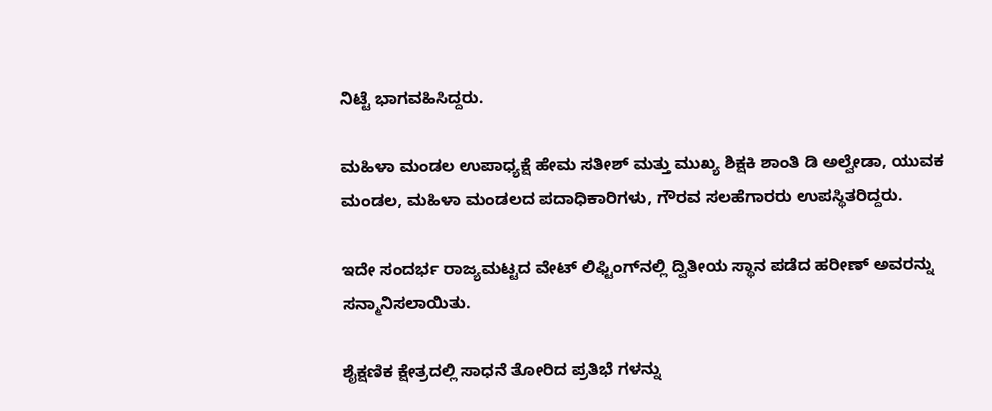ನಿಟ್ಟೆ ಭಾಗವಹಿಸಿದ್ದರು.

ಮಹಿಳಾ ಮಂಡಲ ಉಪಾಧ್ಯಕ್ಷೆ ಹೇಮ ಸತೀಶ್ ಮತ್ತು ಮುಖ್ಯ ಶಿಕ್ಷಕಿ ಶಾಂತಿ ಡಿ ಅಲ್ವೇಡಾ, ಯುವಕ ಮಂಡಲ, ಮಹಿಳಾ ಮಂಡಲದ ಪದಾಧಿಕಾರಿಗಳು, ಗೌರವ ಸಲಹೆಗಾರರು ಉಪಸ್ಥಿತರಿದ್ದರು.

ಇದೇ ಸಂದರ್ಭ ರಾಜ್ಯಮಟ್ಟದ ವೇಟ್ ಲಿಫ್ಟಿಂಗ್‌ನಲ್ಲಿ ದ್ವಿತೀಯ ಸ್ಥಾನ ಪಡೆದ ಹರೀಣ್ ಅವರನ್ನು ಸನ್ಮಾನಿಸಲಾಯಿತು.

ಶೈಕ್ಷಣಿಕ ಕ್ಷೇತ್ರದಲ್ಲಿ ಸಾಧನೆ ತೋರಿದ ಪ್ರತಿಭೆ ಗಳನ್ನು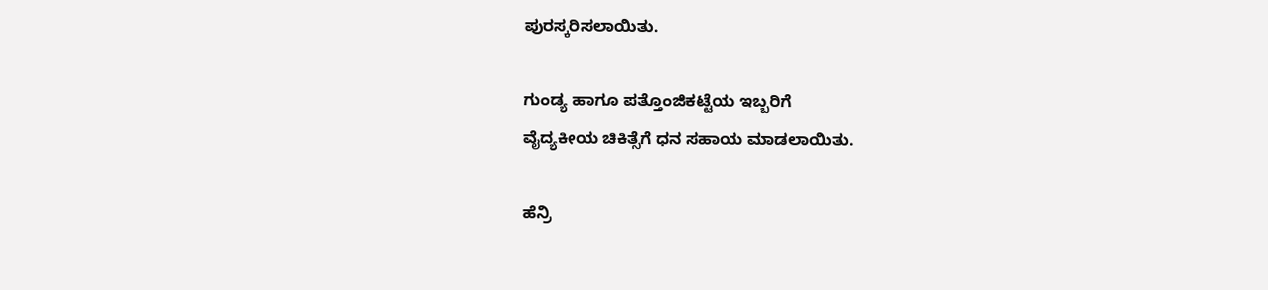ಪುರಸ್ಕರಿಸಲಾಯಿತು.

ಗುಂಡ್ಯ ಹಾಗೂ ಪತ್ತೊಂಜಿಕಟ್ಟೆಯ ಇಬ್ಬರಿಗೆ
ವೈದ್ಯಕೀಯ ಚಿಕಿತ್ಸೆಗೆ ಧನ ಸಹಾಯ ಮಾಡಲಾಯಿತು.

ಹೆನ್ರಿ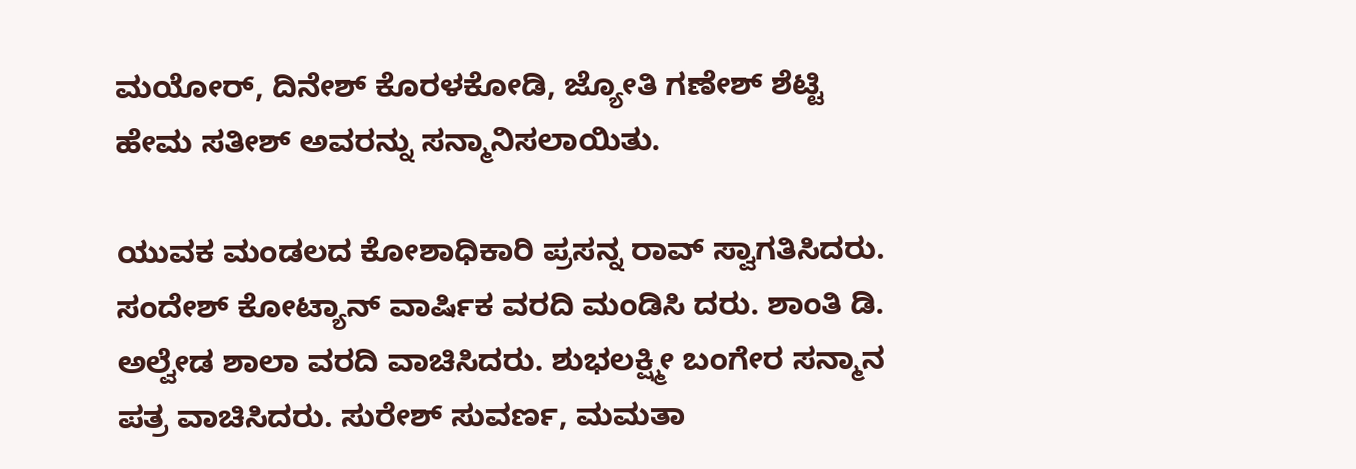ಮಯೋರ್, ದಿನೇಶ್ ಕೊರಳಕೋಡಿ, ಜ್ಯೋತಿ ಗಣೇಶ್ ಶೆಟ್ಟಿ ಹೇಮ ಸತೀಶ್ ಅವರನ್ನು ಸನ್ಮಾನಿಸಲಾಯಿತು.

ಯುವಕ ಮಂಡಲದ ಕೋಶಾಧಿಕಾರಿ ಪ್ರಸನ್ನ ರಾವ್ ಸ್ವಾಗತಿಸಿದರು. ಸಂದೇಶ್ ಕೋಟ್ಯಾನ್ ವಾರ್ಷಿಕ ವರದಿ ಮಂಡಿಸಿ ದರು. ಶಾಂತಿ ಡಿ. ಅಲ್ವೇಡ ಶಾಲಾ ವರದಿ ವಾಚಿಸಿದರು. ಶುಭಲಕ್ಷ್ಮೀ ಬಂಗೇರ ಸನ್ಮಾನ ಪತ್ರ ವಾಚಿಸಿದರು. ಸುರೇಶ್ ಸುವರ್ಣ, ಮಮತಾ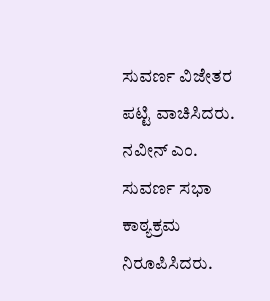ಸುವರ್ಣ ವಿಜೇತರ ಪಟ್ಟಿ ವಾಚಿಸಿದರು. ನವೀನ್ ಎಂ. ಸುವರ್ಣ ಸಭಾ ಕಾಠ್ಯಕ್ರಮ ನಿರೂಪಿಸಿದರು.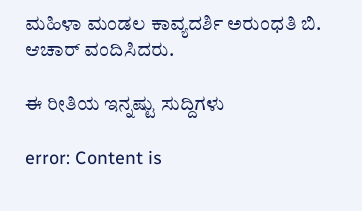ಮಹಿಳಾ ಮಂಡಲ ಕಾವ್ಯದರ್ಶಿ ಅರುಂಧತಿ ಬಿ. ಆಚಾ‌ರ್ ವಂದಿಸಿದರು.

ಈ ರೀತಿಯ ಇನ್ನಷ್ಟು ಸುದ್ದಿಗಳು

error: Content is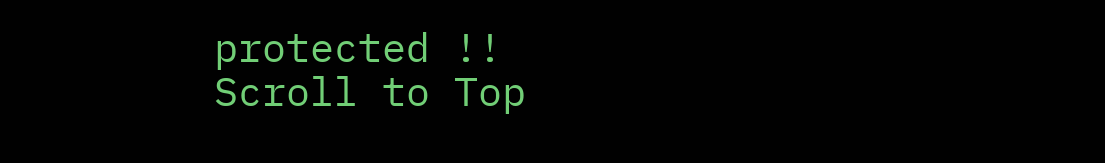protected !!
Scroll to Top